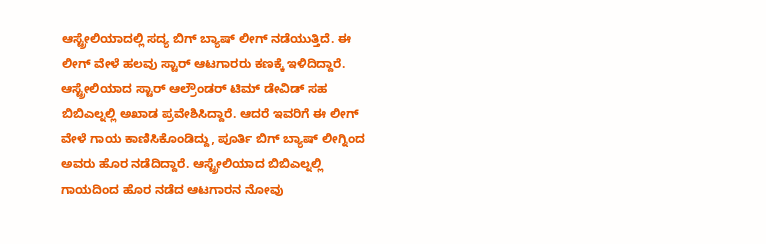ಆಸ್ಟ್ರೇಲಿಯಾದಲ್ಲಿ ಸದ್ಯ ಬಿಗ್ ಬ್ಯಾಷ್ ಲೀಗ್ ನಡೆಯುತ್ತಿದೆ. ಈ ಲೀಗ್ ವೇಳೆ ಹಲವು ಸ್ಟಾರ್ ಆಟಗಾರರು ಕಣಕ್ಕೆ ಇಳಿದಿದ್ದಾರೆ. ಆಸ್ಟ್ರೇಲಿಯಾದ ಸ್ಟಾರ್ ಆಲ್ರೌಂಡರ್ ಟಿಮ್ ಡೇವಿಡ್ ಸಹ ಬಿಬಿಎಲ್ನಲ್ಲಿ ಅಖಾಡ ಪ್ರವೇಶಿಸಿದ್ದಾರೆ. ಆದರೆ ಇವರಿಗೆ ಈ ಲೀಗ್ ವೇಳೆ ಗಾಯ ಕಾಣಿಸಿಕೊಂಡಿದ್ದು, ಪೂರ್ತಿ ಬಿಗ್ ಬ್ಯಾಷ್ ಲೀಗ್ನಿಂದ ಅವರು ಹೊರ ನಡೆದಿದ್ದಾರೆ. ಆಸ್ಟ್ರೇಲಿಯಾದ ಬಿಬಿಎಲ್ನಲ್ಲಿ ಗಾಯದಿಂದ ಹೊರ ನಡೆದ ಆಟಗಾರನ ನೋವು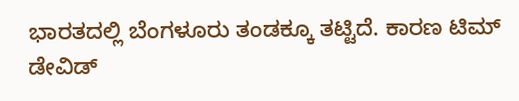ಭಾರತದಲ್ಲಿ ಬೆಂಗಳೂರು ತಂಡಕ್ಕೂ ತಟ್ಟಿದೆ. ಕಾರಣ ಟಿಮ್ ಡೇವಿಡ್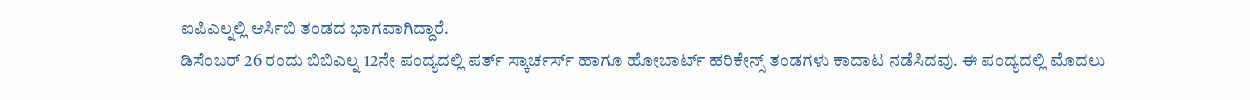ಐಪಿಎಲ್ನಲ್ಲಿ ಆರ್ಸಿಬಿ ತಂಡದ ಭಾಗವಾಗಿದ್ದಾರೆ.
ಡಿಸೆಂಬರ್ 26 ರಂದು ಬಿಬಿಎಲ್ನ 12ನೇ ಪಂದ್ಯದಲ್ಲಿ ಪರ್ತ್ ಸ್ಕಾರ್ಚರ್ಸ್ ಹಾಗೂ ಹೋಬಾರ್ಟ್ ಹರಿಕೇನ್ಸ್ ತಂಡಗಳು ಕಾದಾಟ ನಡೆಸಿದವು. ಈ ಪಂದ್ಯದಲ್ಲಿ ಮೊದಲು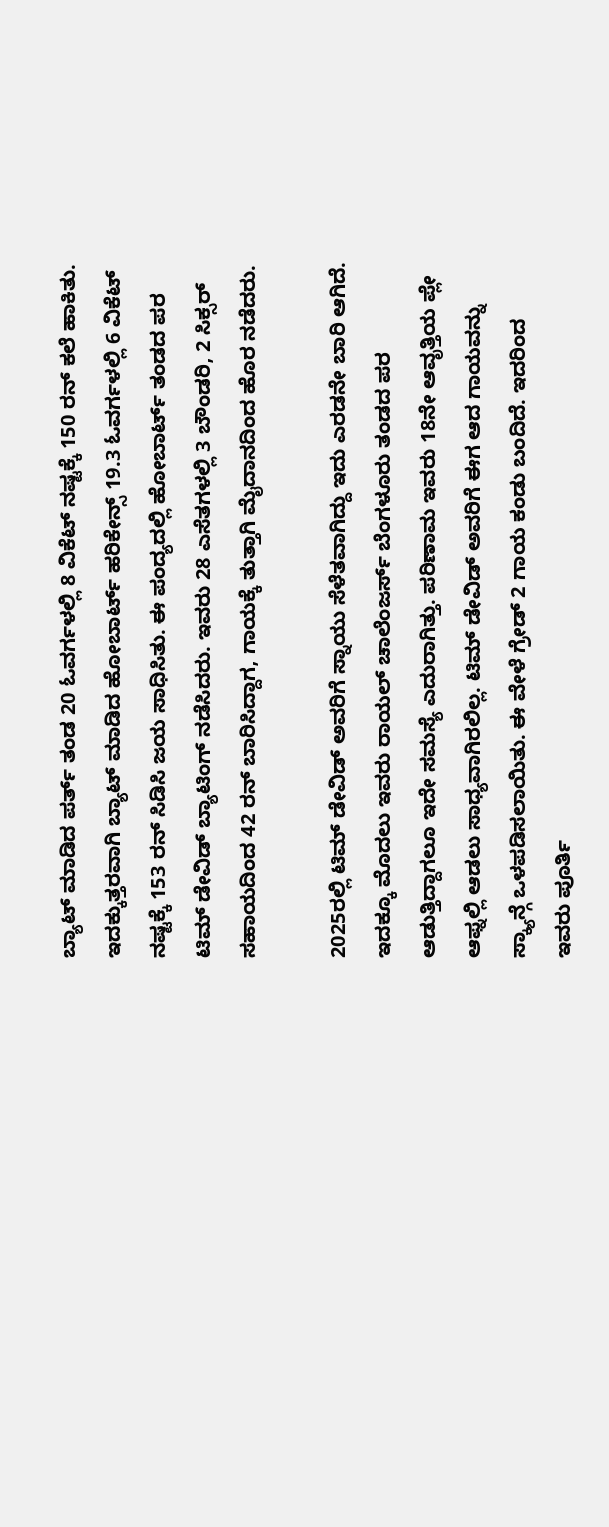ಬ್ಯಾಟ್ ಮಾಡಿದ ಪರ್ತ್ ತಂಡ 20 ಓವರ್ಗಳಲ್ಲಿ 8 ವಿಕೆಟ್ ನಷ್ಟಕ್ಕೆ 150 ರನ್ ಕಲೆ ಹಾಕಿತು. ಇದಕ್ಕುತ್ತರವಾಗಿ ಬ್ಯಾಟ್ ಮಾಡಿದ ಹೋಬಾರ್ಟ್ ಹರಿಕೇನ್ಸ್ 19.3 ಓವರ್ಗಳಲ್ಲಿ 6 ವಿಕೆಟ್ ನಷ್ಟಕ್ಕೆ 153 ರನ್ ಸಿಡಿಸಿ ಜಯ ಸಾಧಿಸಿತು. ಈ ಪಂದ್ಯದಲ್ಲಿ ಹೋಬಾರ್ಟ್ ತಂಡದ ಪರ ಟಿಮ್ ಡೇವಿಡ್ ಬ್ಯಾಟಿಂಗ್ ನಡೆಸಿದರು. ಇವರು 28 ಎಸೆತಗಳಲ್ಲಿ 3 ಬೌಂಡರಿ, 2 ಸಿಕ್ಸರ್ ಸಹಾಯದಿಂದ 42 ರನ್ ಬಾರಿಸಿದ್ದಾಗ, ಗಾಯಕ್ಕೆ ತುತ್ತಾಗಿ ಮೈದಾನದಿಂದ ಹೊರ ನಡೆದರು.

2025ರಲ್ಲಿ ಟಿಮ್ ಡೇವಿಡ್ ಅವರಿಗೆ ಸ್ನಾಯು ಸೆಳೆತವಾಗಿದ್ದು ಇದು ಎರಡನೇ ಬಾರಿ ಆಗಿದೆ. ಇದಕ್ಕೂ ಮೊದಲು ಇವರು ರಾಯಲ್ ಚಾಲೆಂಜರ್ಸ್ ಬೆಂಗಳೂರು ತಂಡದ ಪರ ಆಡುತ್ತಿದ್ದಾಗಲೂ ಇದೇ ಸಮಸ್ಯೆ ಎದುರಾಗಿತ್ತು. ಪರಿಣಾಮ ಇವರು 18ನೇ ಆವೃತ್ತಿಯ ಪ್ಲೇ ಆಫ್ನಲ್ಲಿ ಆಡಲು ಸಾಧ್ಯವಾಗಿರಲಿಲ್ಲ. ಟಿಮ್ ಡೇವಿಡ್ ಅವರಿಗೆ ಈಗ ಆದ ಗಾಯವನ್ನು ಸ್ಕ್ಯಾನ್ಗೆ ಒಳಪಡಿಸಲಾಯಿತು. ಈ ವೇಳೆ ಗ್ರೇಡ್ 2 ಗಾಯ ಕಂಡು ಬಂದಿದೆ. ಇದರಿಂದ ಇವರು ಪೂರ್ತಿ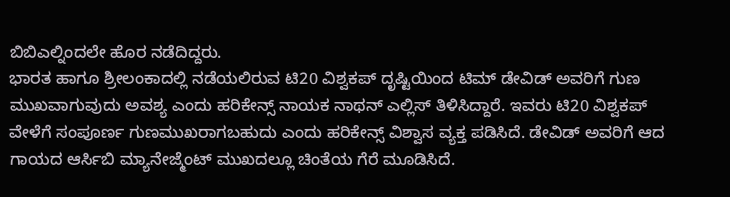ಬಿಬಿಎಲ್ನಿಂದಲೇ ಹೊರ ನಡೆದಿದ್ದರು.
ಭಾರತ ಹಾಗೂ ಶ್ರೀಲಂಕಾದಲ್ಲಿ ನಡೆಯಲಿರುವ ಟಿ20 ವಿಶ್ವಕಪ್ ದೃಷ್ಟಿಯಿಂದ ಟಿಮ್ ಡೇವಿಡ್ ಅವರಿಗೆ ಗುಣ ಮುಖವಾಗುವುದು ಅವಶ್ಯ ಎಂದು ಹರಿಕೇನ್ಸ್ ನಾಯಕ ನಾಥನ್ ಎಲ್ಲಿಸ್ ತಿಳಿಸಿದ್ದಾರೆ. ಇವರು ಟಿ20 ವಿಶ್ವಕಪ್ ವೇಳೆಗೆ ಸಂಪೂರ್ಣ ಗುಣಮುಖರಾಗಬಹುದು ಎಂದು ಹರಿಕೇನ್ಸ್ ವಿಶ್ವಾಸ ವ್ಯಕ್ತ ಪಡಿಸಿದೆ. ಡೇವಿಡ್ ಅವರಿಗೆ ಆದ ಗಾಯದ ಆರ್ಸಿಬಿ ಮ್ಯಾನೇಜ್ಮೆಂಟ್ ಮುಖದಲ್ಲೂ ಚಿಂತೆಯ ಗೆರೆ ಮೂಡಿಸಿದೆ.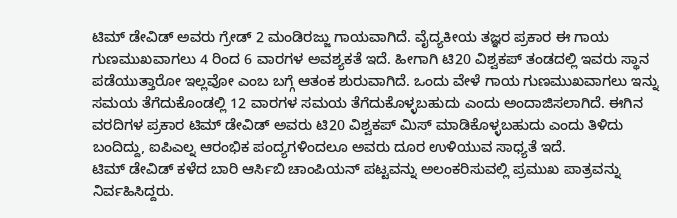ಟಿಮ್ ಡೇವಿಡ್ ಅವರು ಗ್ರೇಡ್ 2 ಮಂಡಿರಜ್ಜು ಗಾಯವಾಗಿದೆ. ವೈದ್ಯಕೀಯ ತಜ್ಞರ ಪ್ರಕಾರ ಈ ಗಾಯ ಗುಣಮುಖವಾಗಲು 4 ರಿಂದ 6 ವಾರಗಳ ಅವಶ್ಯಕತೆ ಇದೆ. ಹೀಗಾಗಿ ಟಿ20 ವಿಶ್ವಕಪ್ ತಂಡದಲ್ಲಿ ಇವರು ಸ್ಥಾನ ಪಡೆಯುತ್ತಾರೋ ಇಲ್ಲವೋ ಎಂಬ ಬಗ್ಗೆ ಆತಂಕ ಶುರುವಾಗಿದೆ. ಒಂದು ವೇಳೆ ಗಾಯ ಗುಣಮುಖವಾಗಲು ಇನ್ನು ಸಮಯ ತೆಗೆದುಕೊಂಡಲ್ಲಿ 12 ವಾರಗಳ ಸಮಯ ತೆಗೆದುಕೊಳ್ಳಬಹುದು ಎಂದು ಅಂದಾಜಿಸಲಾಗಿದೆ. ಈಗಿನ ವರದಿಗಳ ಪ್ರಕಾರ ಟಿಮ್ ಡೇವಿಡ್ ಅವರು ಟಿ20 ವಿಶ್ವಕಪ್ ಮಿಸ್ ಮಾಡಿಕೊಳ್ಳಬಹುದು ಎಂದು ತಿಳಿದು ಬಂದಿದ್ದು, ಐಪಿಎಲ್ನ ಆರಂಭಿಕ ಪಂದ್ಯಗಳಿಂದಲೂ ಅವರು ದೂರ ಉಳಿಯುವ ಸಾಧ್ಯತೆ ಇದೆ.
ಟಿಮ್ ಡೇವಿಡ್ ಕಳೆದ ಬಾರಿ ಆರ್ಸಿಬಿ ಚಾಂಪಿಯನ್ ಪಟ್ಟವನ್ನು ಅಲಂಕರಿಸುವಲ್ಲಿ ಪ್ರಮುಖ ಪಾತ್ರವನ್ನು ನಿರ್ವಹಿಸಿದ್ದರು.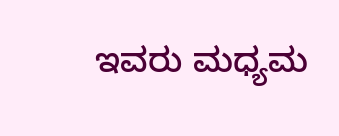ಇವರು ಮಧ್ಯಮ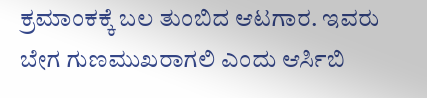ಕ್ರಮಾಂಕಕ್ಕೆ ಬಲ ತುಂಬಿದ ಆಟಗಾರ. ಇವರು ಬೇಗ ಗುಣಮುಖರಾಗಲಿ ಎಂದು ಆರ್ಸಿಬಿ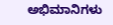ಅಭಿಮಾನಿಗಳು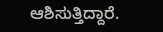ಆಶಿಸುತ್ತಿದ್ದಾರೆ.